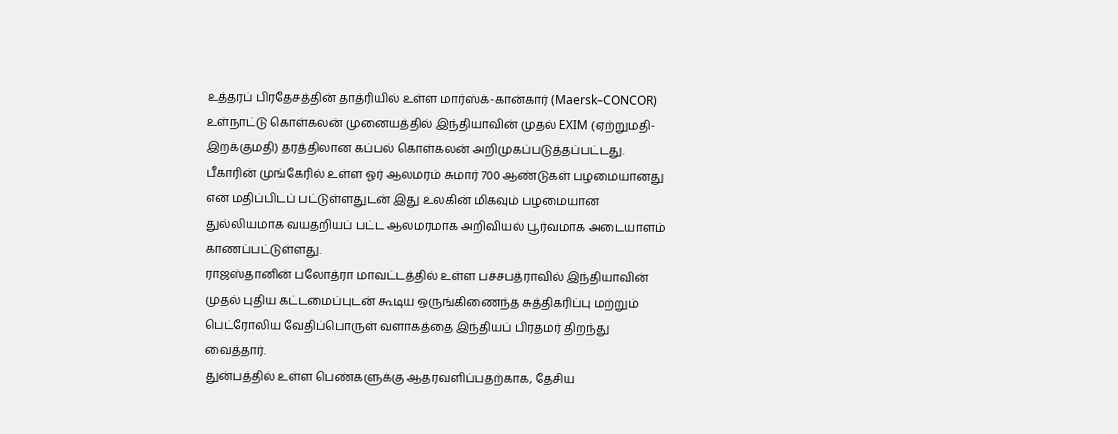உத்தரப் பிரதேசத்தின் தாத்ரியில் உள்ள மார்ஸ்க்-கான்கார் (Maersk–CONCOR) உள்நாட்டு கொள்கலன் முனையத்தில் இந்தியாவின் முதல் EXIM (ஏற்றுமதி-இறக்குமதி) தரத்திலான கப்பல் கொள்கலன் அறிமுகப்படுத்தப்பட்டது.
பீகாரின் முங்கேரில் உள்ள ஓர் ஆலமரம் சுமார் 700 ஆண்டுகள் பழமையானது என மதிப்பிடப் பட்டுள்ளதுடன் இது உலகின் மிகவும் பழமையான துல்லியமாக வயதறியப் பட்ட ஆலமரமாக அறிவியல் பூர்வமாக அடையாளம் காணப்பட்டுள்ளது.
ராஜஸ்தானின் பலோத்ரா மாவட்டத்தில் உள்ள பச்சபத்ராவில் இந்தியாவின் முதல் புதிய கட்டமைப்புடன் கூடிய ஒருங்கிணைந்த சுத்திகரிப்பு மற்றும் பெட்ரோலிய வேதிப்பொருள் வளாகத்தை இந்தியப் பிரதமர் திறந்து வைத்தார்.
துன்பத்தில் உள்ள பெண்களுக்கு ஆதரவளிப்பதற்காக, தேசிய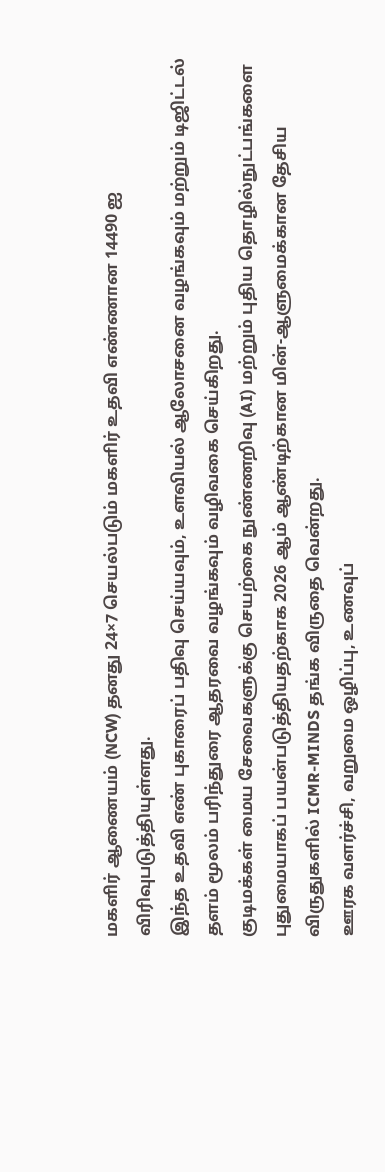மகளிர் ஆணையம் (NCW) தனது 24×7 செயல்படும் மகளிர் உதவி எண்ணான 14490 ஐ விரிவுபடுத்தியுள்ளது.
இந்த உதவி எண் புகாரைப் பதிவு செய்யவும், உளவியல் ஆலோசனை வழங்கவும் மற்றும் டிஜிட்டல் தளம் மூலம் பரிந்துரை ஆதரவை வழங்கவும் வழிவகை செய்கிறது.
குடிமக்கள் மைய சேவைகளுக்கு செயற்கை நுண்ணறிவு (AI) மற்றும் புதிய தொழில்நுட்பங்களை புதுமையாகப் பயன்படுத்தியதற்காக 2026 ஆம் ஆண்டிற்கான மின்-ஆளுமைக்கான தேசிய விருதுகளில் ICMR-MINDS தங்க விருதை வென்றது.
ஊரக வளர்ச்சி, வறுமை ஒழிப்பு, உணவுப்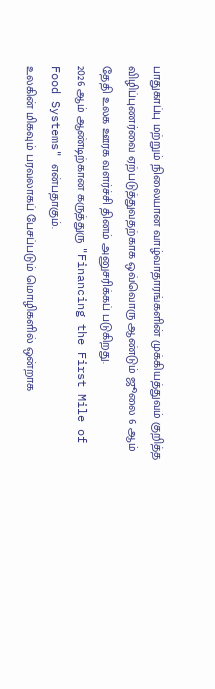பாதுகாப்பு மற்றும் நிலையான வாழ்வாதாரங்களின் முக்கியத்துவம் குறித்த விழிப்புணர்வை ஏற்படுத்துவதற்காக ஒவ்வொரு ஆண்டும் ஜூலை 6 ஆம் தேதி உலக ஊரக வளர்ச்சி தினம் அனுசரிக்கப் படுகிறது.
2026 ஆம் ஆண்டிற்கான கருத்துரு "Financing the First Mile of Food Systems" என்பதாகும்.
உலகின் மிகவும் பரவலாகப் பேசப்படும் மொழிகளில் ஒன்றாக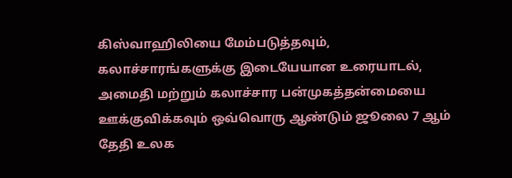கிஸ்வாஹிலியை மேம்படுத்தவும், கலாச்சாரங்களுக்கு இடையேயான உரையாடல், அமைதி மற்றும் கலாச்சார பன்முகத்தன்மையை ஊக்குவிக்கவும் ஒவ்வொரு ஆண்டும் ஜூலை 7 ஆம் தேதி உலக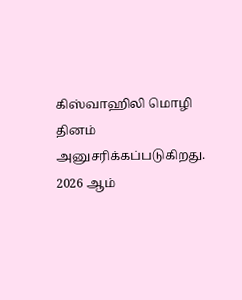கிஸ்வாஹிலி மொழி தினம் அனுசரிக்கப்படுகிறது.
2026 ஆம்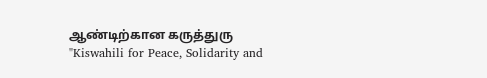ஆண்டிற்கான கருத்துரு "Kiswahili for Peace, Solidarity and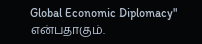Global Economic Diplomacy" என்பதாகும்.